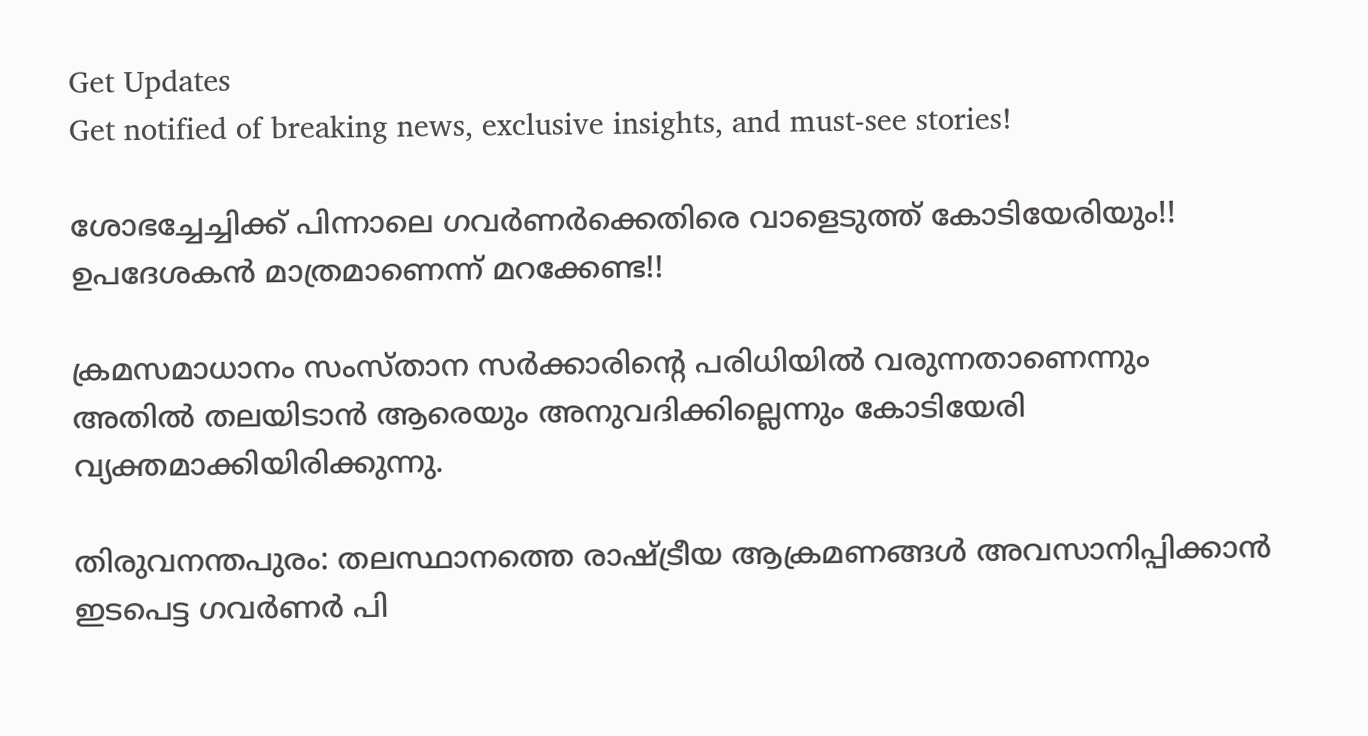Get Updates
Get notified of breaking news, exclusive insights, and must-see stories!

ശോഭച്ചേച്ചിക്ക് പിന്നാലെ ഗവർണർക്കെതിരെ വാളെടുത്ത് കോടിയേരിയും!! ഉപദേശകൻ മാത്രമാണെന്ന് മറക്കേണ്ട!!

ക്രമസമാധാനം സംസ്താന സർക്കാരിന്റെ പരിധിയിൽ വരുന്നതാണെന്നും അതിൽ തലയിടാൻ ആരെയും അനുവദിക്കില്ലെന്നും കോടിയേരി വ്യക്തമാക്കിയിരിക്കുന്നു.

തിരുവനന്തപുരം: തലസ്ഥാനത്തെ രാഷ്ട്രീയ ആക്രമണങ്ങൾ അവസാനിപ്പിക്കാൻ ഇടപെട്ട ഗവർണർ പി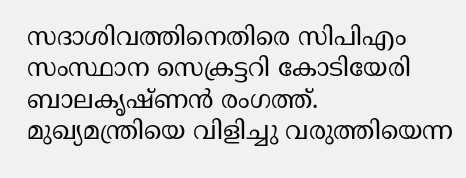സദാശിവത്തിനെതിരെ സിപിഎം സംസ്ഥാന സെക്രട്ടറി കോടിയേരി ബാലകൃഷ്ണന്‍ രംഗത്ത്. മുഖ്യമന്ത്രിയെ വിളിച്ചു വരുത്തിയെന്ന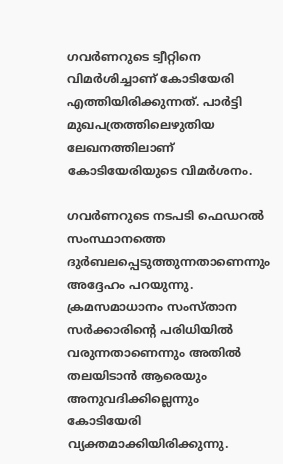ഗവർണറുടെ ട്വീറ്റിനെ വിമർശിച്ചാണ് കോടിയേരി എത്തിയിരിക്കുന്നത്. പാർട്ടി മുഖപത്രത്തിലെഴുതിയ ലേഖനത്തിലാണ് കോടിയേരിയുടെ വിമർശനം.

ഗവർണറുടെ നടപടി ഫെഡറൽ സംസ്ഥാനത്തെ ദുർബലപ്പെടുത്തുന്നതാണെന്നും അദ്ദേഹം പറയുന്നു. ക്രമസമാധാനം സംസ്താന സർക്കാരിന്റെ പരിധിയിൽ വരുന്നതാണെന്നും അതിൽ തലയിടാൻ ആരെയും അനുവദിക്കില്ലെന്നും കോടിയേരി വ്യക്തമാക്കിയിരിക്കുന്നു.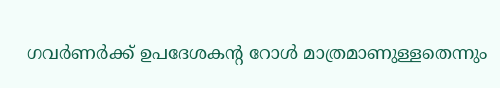ഗവർണർക്ക് ഉപദേശകന്റ റോൾ മാത്രമാണുള്ളതെന്നും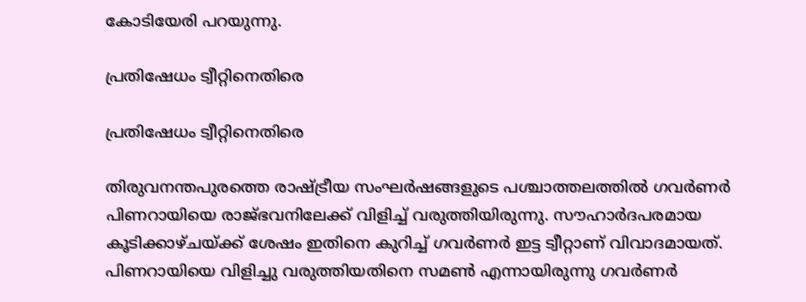കോടിയേരി പറയുന്നു.

പ്രതിഷേധം ട്വീറ്റിനെതിരെ

പ്രതിഷേധം ട്വീറ്റിനെതിരെ

തിരുവനന്തപുരത്തെ രാഷ്ട്രീയ സംഘർഷങ്ങളുടെ പശ്ചാത്തലത്തിൽ ഗവർണർ പിണറായിയെ രാജ്ഭവനിലേക്ക് വിളിച്ച് വരുത്തിയിരുന്നു. സൗഹാർദപരമായ കൂടിക്കാഴ്ചയ്ക്ക് ശേഷം ഇതിനെ കുറിച്ച് ഗവർണർ ഇട്ട ട്വീറ്റാണ് വിവാദമായത്. പിണറായിയെ വിളിച്ചു വരുത്തിയതിനെ സമൺ എന്നായിരുന്നു ഗവർണർ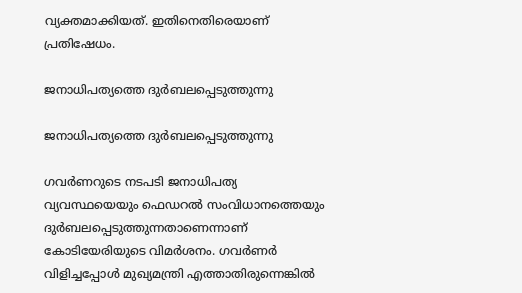വ്യക്തമാക്കിയത്. ഇതിനെതിരെയാണ് പ്രതിഷേധം.

ജനാധിപത്യത്തെ ദുർബലപ്പെടുത്തുന്നു

ജനാധിപത്യത്തെ ദുർബലപ്പെടുത്തുന്നു

ഗവർണറുടെ നടപടി ജനാധിപത്യ വ്യവസ്ഥയെയും ഫെഡറൽ സംവിധാനത്തെയും ദുർബലപ്പെടുത്തുന്നതാണെന്നാണ് കോടിയേരിയുടെ വിമർശനം. ഗവർണർ വിളിച്ചപ്പോൾ മുഖ്യമന്ത്രി എത്താതിരുന്നെങ്കിൽ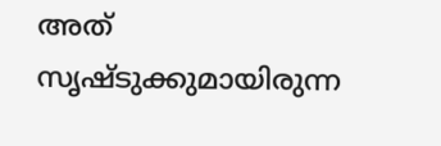അത് സൃഷ്ടുക്കുമായിരുന്ന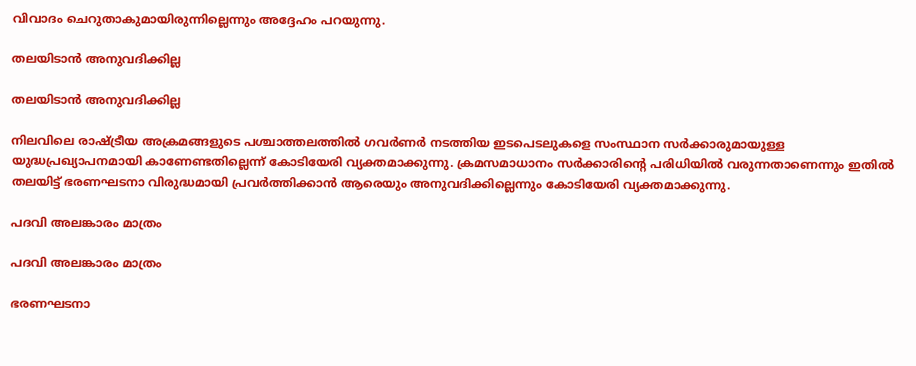വിവാദം ചെറുതാകുമായിരുന്നില്ലെന്നും അദ്ദേഹം പറയുന്നു.

തലയിടാൻ അനുവദിക്കില്ല

തലയിടാൻ അനുവദിക്കില്ല

നിലവിലെ രാഷ്ട്രീയ അക്രമങ്ങളുടെ പശ്ചാത്തലത്തിൽ ഗവർണർ നടത്തിയ ഇടപെടലുകളെ സംസ്ഥാന സർക്കാരുമായുള്ള യുദ്ധപ്രഖ്യാപനമായി കാണേണ്ടതില്ലെന്ന് കോടിയേരി വ്യക്തമാക്കുന്നു. ക്രമസമാധാനം സർക്കാരിന്റെ പരിധിയിൽ വരുന്നതാണെന്നും ഇതിൽ തലയിട്ട് ഭരണഘടനാ വിരുദ്ധമായി പ്രവർത്തിക്കാൻ ആരെയും അനുവദിക്കില്ലെന്നും കോടിയേരി വ്യക്തമാക്കുന്നു.

പദവി അലങ്കാരം മാത്രം

പദവി അലങ്കാരം മാത്രം

ഭരണഘടനാ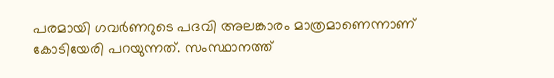പരമായി ഗവർണറുടെ പദവി അലങ്കാരം മാത്രമാണെന്നാണ് കോടിയേരി പറയുന്നത്. സംസ്ഥാനത്ത്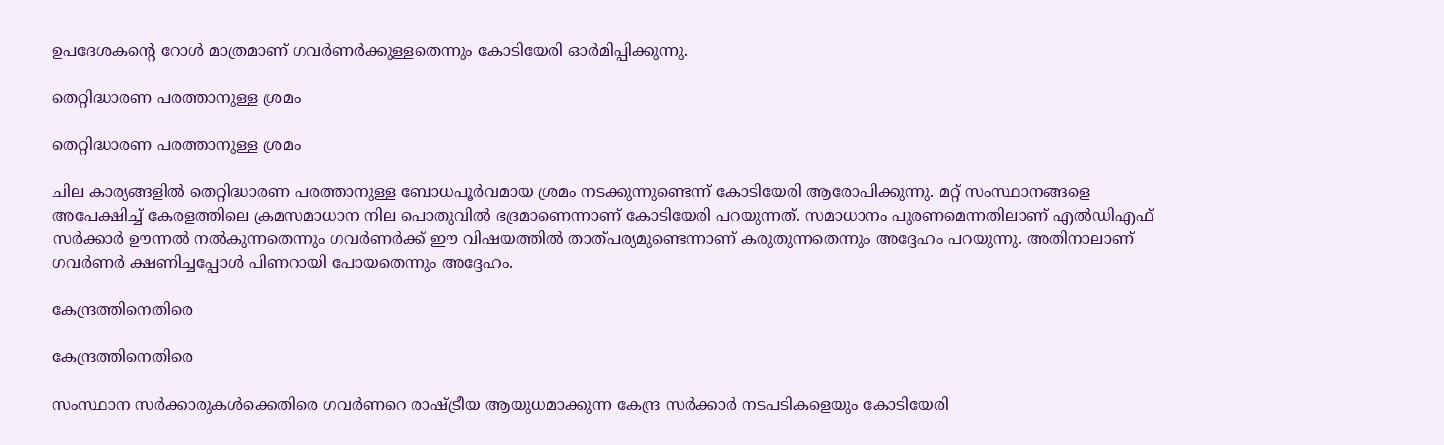ഉപദേശകന്റെ റോൾ മാത്രമാണ് ഗവർണർക്കുള്ളതെന്നും കോടിയേരി ഓർമിപ്പിക്കുന്നു.

തെറ്റിദ്ധാരണ പരത്താനുള്ള ശ്രമം

തെറ്റിദ്ധാരണ പരത്താനുള്ള ശ്രമം

ചില കാര്യങ്ങളിൽ തെറ്റിദ്ധാരണ പരത്താനുള്ള ബോധപൂർവമായ ശ്രമം നടക്കുന്നുണ്ടെന്ന് കോടിയേരി ആരോപിക്കുന്നു. മറ്റ് സംസ്ഥാനങ്ങളെ അപേക്ഷിച്ച് കേരളത്തിലെ ക്രമസമാധാന നില പൊതുവിൽ ഭദ്രമാണെന്നാണ് കോടിയേരി പറയുന്നത്. സമാധാനം പുരണമെന്നതിലാണ് എൽഡിഎഫ് സർക്കാർ ഊന്നൽ നൽകുന്നതെന്നും ഗവർണർക്ക് ഈ വിഷയത്തിൽ താത്പര്യമുണ്ടെന്നാണ് കരുതുന്നതെന്നും അദ്ദേഹം പറയുന്നു. അതിനാലാണ് ഗവർണർ ക്ഷണിച്ചപ്പോൾ പിണറായി പോയതെന്നും അദ്ദേഹം.

കേന്ദ്രത്തിനെതിരെ

കേന്ദ്രത്തിനെതിരെ

സംസ്ഥാന സർക്കാരുകൾക്കെതിരെ ഗവർണറെ രാഷ്ട്രീയ ആയുധമാക്കുന്ന കേന്ദ്ര സർക്കാർ നടപടികളെയും കോടിയേരി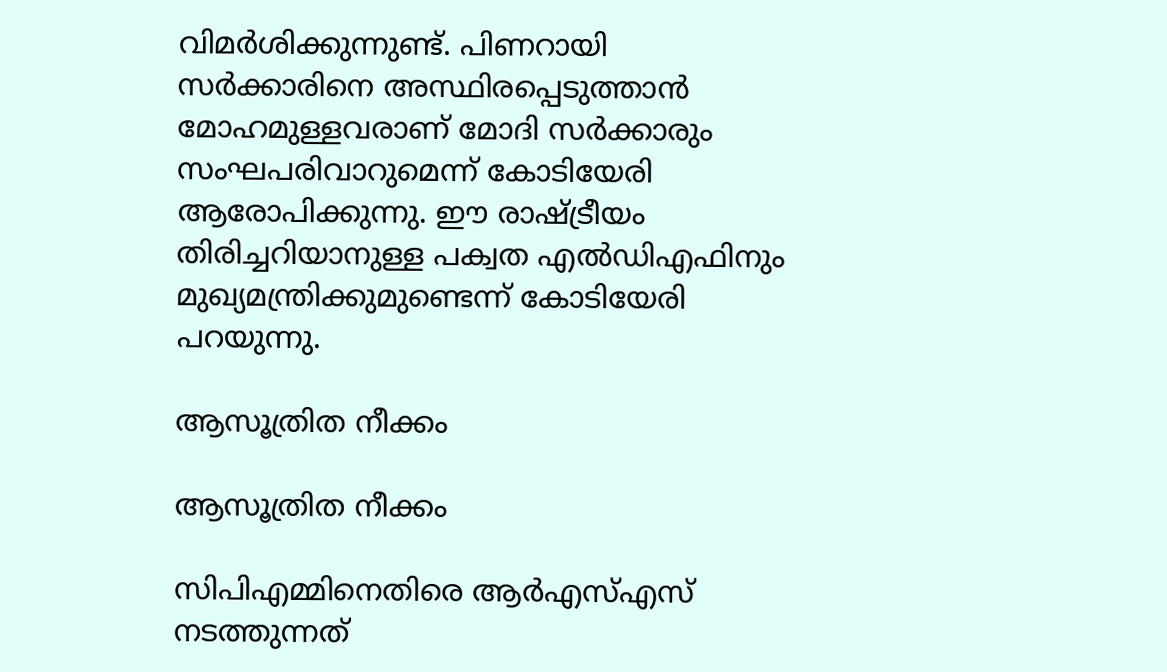വിമർശിക്കുന്നുണ്ട്. പിണറായി സർക്കാരിനെ അസ്ഥിരപ്പെടുത്താൻ മോഹമുള്ളവരാണ് മോദി സർക്കാരും സംഘപരിവാറുമെന്ന് കോടിയേരി ആരോപിക്കുന്നു. ഈ രാഷ്ട്രീയം തിരിച്ചറിയാനുള്ള പക്വത എൽഡിഎഫിനും മുഖ്യമന്ത്രിക്കുമുണ്ടെന്ന് കോടിയേരി പറയുന്നു.

ആസൂത്രിത നീക്കം

ആസൂത്രിത നീക്കം

സിപിഎമ്മിനെതിരെ ആർഎസ്എസ് നടത്തുന്നത്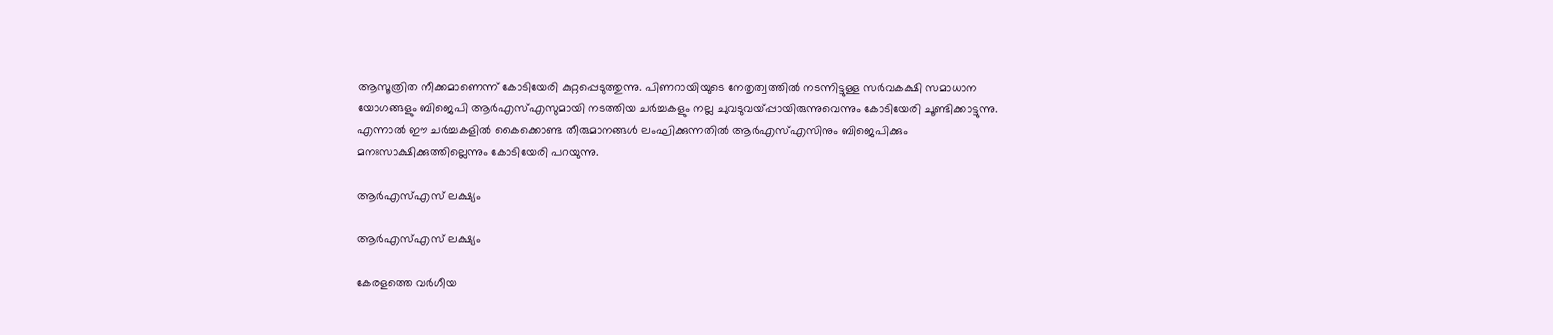ആസൂത്രിത നീക്കമാണെന്ന് കോടിയേരി കുറ്റപ്പെടുത്തുന്നു. പിണറായിയുടെ നേതൃത്വത്തിൽ നടന്നിട്ടുള്ള സർവകക്ഷി സമാധാന യോഗങ്ങളും ബിജെപി ആർഎസ്എസുമായി നടത്തിയ ചർച്ചകളും നല്ല ചുവടുവയ്പ്പായിരുന്നുവെന്നും കോടിയേരി ചൂണ്ടിക്കാട്ടുന്നു. എന്നാൽ ഈ ചർച്ചകളിൽ കൈക്കൊണ്ട തീരുമാനങ്ങൾ ലംഘിക്കുന്നതിൽ ആർഎസ്എസിനും ബിജെപിക്കും മനഃസാക്ഷിക്കുത്തില്ലെന്നും കോടിയേരി പറയുന്നു.

ആർഎസ്എസ് ലക്ഷ്യം

ആർഎസ്എസ് ലക്ഷ്യം

കേരളത്തെ വർഗീയ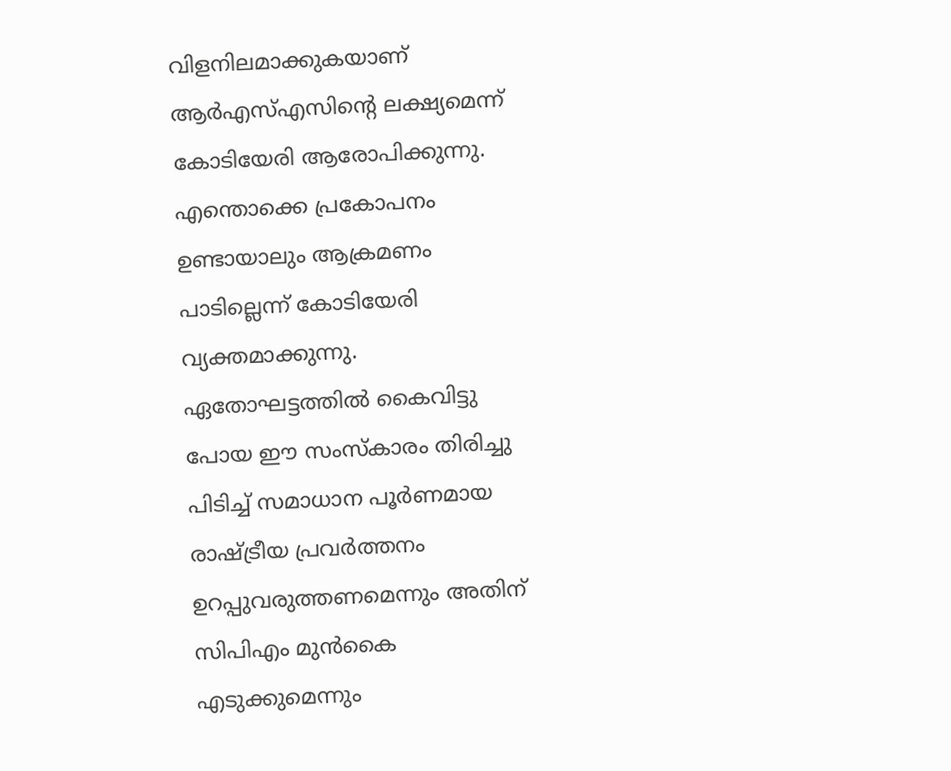വിളനിലമാക്കുകയാണ് ആർഎസ്എസിന്റെ ലക്ഷ്യമെന്ന് കോടിയേരി ആരോപിക്കുന്നു. എന്തൊക്കെ പ്രകോപനം ഉണ്ടായാലും ആക്രമണം പാടില്ലെന്ന് കോടിയേരി വ്യക്തമാക്കുന്നു. ഏതോഘട്ടത്തിൽ കൈവിട്ടു പോയ ഈ സംസ്കാരം തിരിച്ചു പിടിച്ച് സമാധാന പൂർണമായ രാഷ്ട്രീയ പ്രവർത്തനം ഉറപ്പുവരുത്തണമെന്നും അതിന് സിപിഎം മുൻകൈ എടുക്കുമെന്നും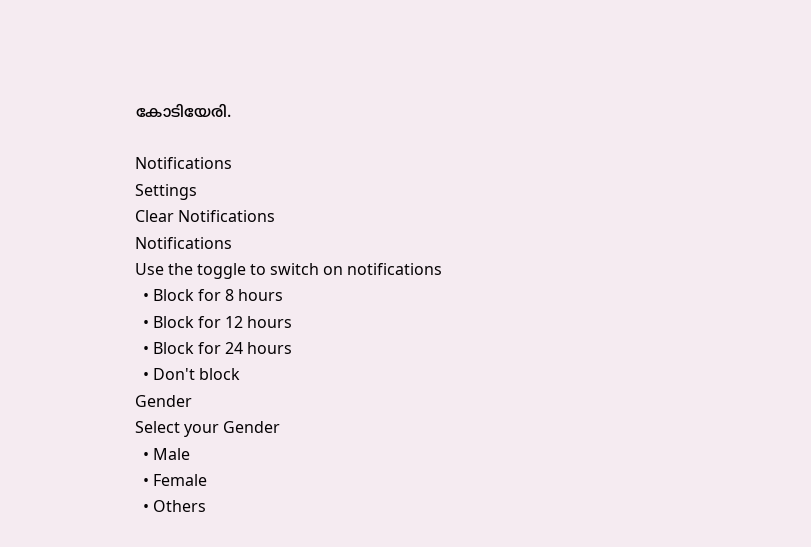കോടിയേരി.

Notifications
Settings
Clear Notifications
Notifications
Use the toggle to switch on notifications
  • Block for 8 hours
  • Block for 12 hours
  • Block for 24 hours
  • Don't block
Gender
Select your Gender
  • Male
  • Female
  • Others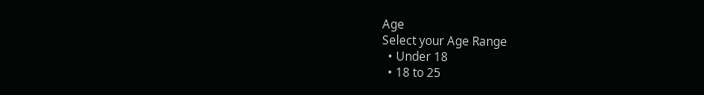Age
Select your Age Range
  • Under 18
  • 18 to 25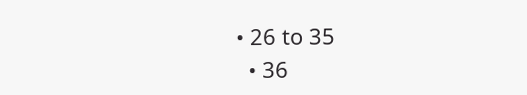• 26 to 35
  • 36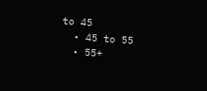to 45
  • 45 to 55
  • 55+